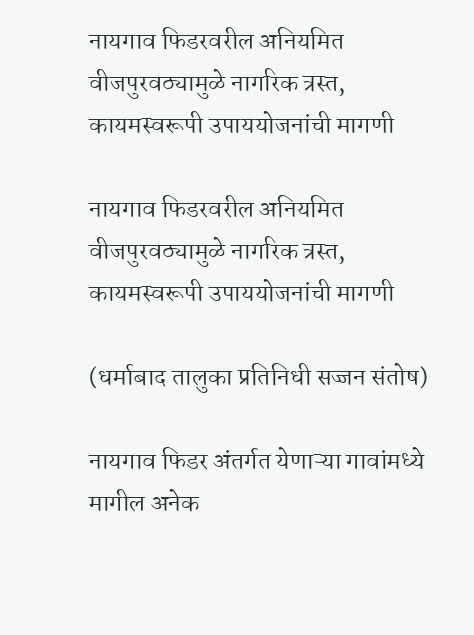नायगाव फिडरवरील अनियमित वीजपुरवठ्यामुळे नागरिक त्रस्त, कायमस्वरूपी उपाययोजनांची मागणी

नायगाव फिडरवरील अनियमित वीजपुरवठ्यामुळे नागरिक त्रस्त, कायमस्वरूपी उपाययोजनांची मागणी

(धर्माबाद तालुका प्रतिनिधी सज्जन संतोष)

नायगाव फिडर अंतर्गत येणाऱ्या गावांमध्ये मागील अनेक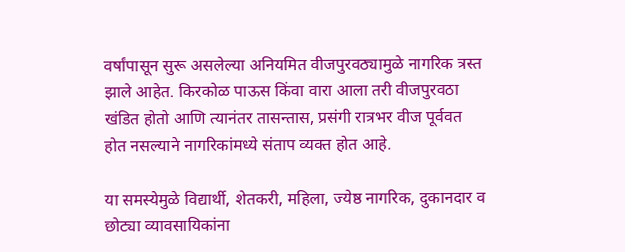वर्षांपासून सुरू असलेल्या अनियमित वीजपुरवठ्यामुळे नागरिक त्रस्त झाले आहेत. किरकोळ पाऊस किंवा वारा आला तरी वीजपुरवठा खंडित होतो आणि त्यानंतर तासन्तास, प्रसंगी रात्रभर वीज पूर्ववत होत नसल्याने नागरिकांमध्ये संताप व्यक्त होत आहे.

या समस्येमुळे विद्यार्थी, शेतकरी, महिला, ज्येष्ठ नागरिक, दुकानदार व छोट्या व्यावसायिकांना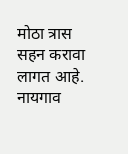मोठा त्रास सहन करावा लागत आहे. नायगाव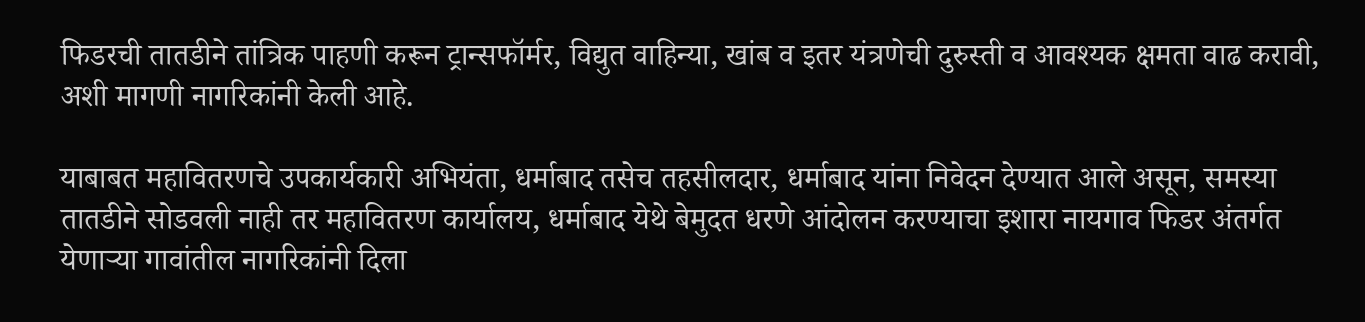फिडरची तातडीने तांत्रिक पाहणी करून ट्रान्सफॉर्मर, विद्युत वाहिन्या, खांब व इतर यंत्रणेची दुरुस्ती व आवश्यक क्षमता वाढ करावी, अशी मागणी नागरिकांनी केली आहे.

याबाबत महावितरणचे उपकार्यकारी अभियंता, धर्माबाद तसेच तहसीलदार, धर्माबाद यांना निवेदन देण्यात आले असून, समस्या तातडीने सोडवली नाही तर महावितरण कार्यालय, धर्माबाद येथे बेमुदत धरणे आंदोलन करण्याचा इशारा नायगाव फिडर अंतर्गत येणाऱ्या गावांतील नागरिकांनी दिला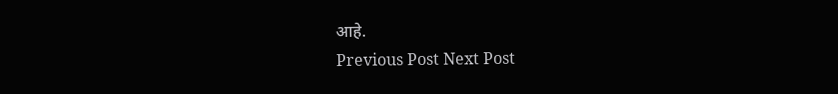आहे.
Previous Post Next Post